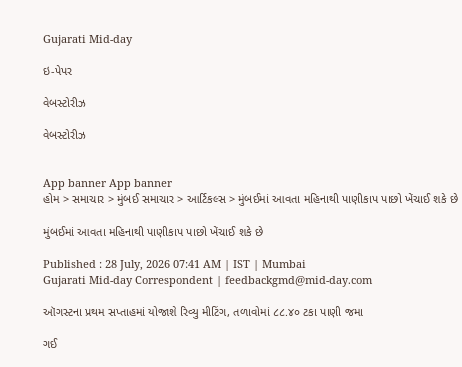Gujarati Mid-day

ઇ-પેપર

વેબસ્ટોરીઝ

વેબસ્ટોરીઝ


App banner App banner
હોમ > સમાચાર > મુંબઈ સમાચાર > આર્ટિકલ્સ > મુંબઈમાં આવતા મહિનાથી પાણીકાપ પાછો ખેંચાઈ શકે છે

મુંબઈમાં આવતા મહિનાથી પાણીકાપ પાછો ખેંચાઈ શકે છે

Published : 28 July, 2026 07:41 AM | IST | Mumbai
Gujarati Mid-day Correspondent | feedbackgmd@mid-day.com

ઑગસ્ટના પ્રથમ સપ્તાહમાં યોજાશે રિવ્યુ મીટિંગ, તળાવોમાં ૮૮.૪૦ ટકા પાણી જમા

ગઈ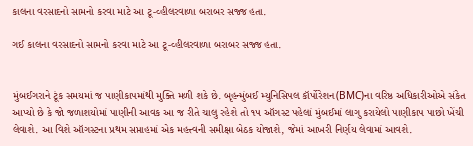કાલના વરસાદનો સામનો કરવા માટે આ ટૂ-વ્હીલરવાળા બરાબર સજ્જ હતા.

ગઈ કાલના વરસાદનો સામનો કરવા માટે આ ટૂ-વ્હીલરવાળા બરાબર સજ્જ હતા.


મુંબઈગરાને ટૂંક સમયમાં જ પાણીકાપમાંથી મુક્તિ મળી શકે છે. બૃહન્મુંબઈ મ્યુનિસિપલ કૉર્પોરેશન(BMC)ના વરિષ્ઠ અધિકારીઓએ સંકેત આપ્યો છે કે જો જળાશયોમાં પાણીની આવક આ જ રીતે ચાલુ રહેશે તો ૧૫ ઑગસ્ટ પહેલાં મુંબઈમાં લાગુ કરાયેલો પાણીકાપ પાછો ખેંચી લેવાશે. આ વિશે ઑગસ્ટના પ્રથમ સપ્તાહમાં એક મહત્ત્વની સમીક્ષા બેઠક યોજાશે, જેમાં આખરી નિર્ણય લેવામાં આવશે.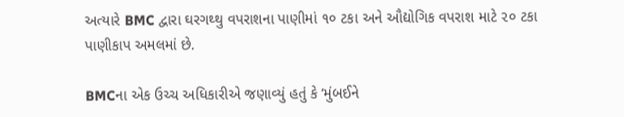અત્યારે BMC દ્વારા ઘરગથ્થુ વપરાશના પાણીમાં ૧૦ ટકા અને ઔદ્યોગિક વપરાશ માટે ૨૦ ટકા પાણીકાપ અમલમાં છે.

BMCના એક ઉચ્ચ અધિકારીએ જણાવ્યું હતું કે ‘મુંબઈને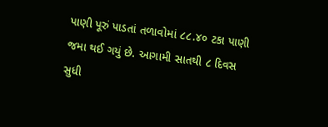પાણી પૂરું પાડતાં તળાવોમાં ૮૮.૪૦ ટકા પાણી જમા થઈ ગયું છે. આગામી સાતથી ૮ દિવસ સુધી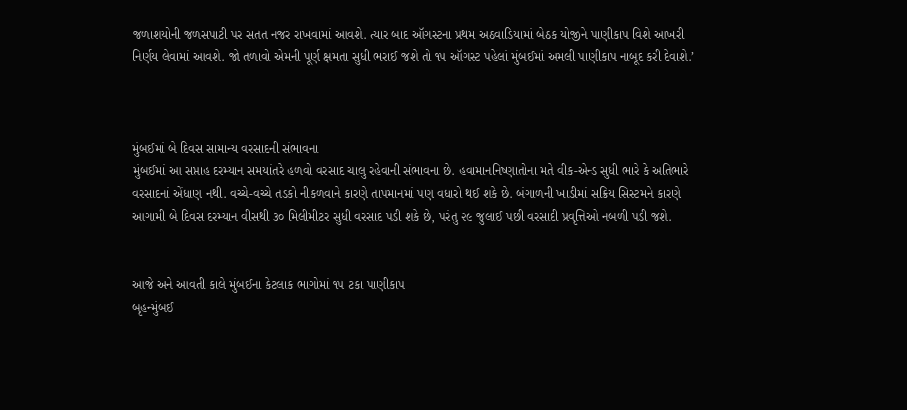જળાશયોની જળસપાટી પર સતત નજર રાખવામાં આવશે. ત્યાર બાદ ઑગસ્ટના પ્રથમ અઠવાડિયામાં બેઠક યોજીને પાણીકાપ વિશે આખરી નિર્ણય લેવામાં આવશે. જો તળાવો એમની પૂર્ણ ક્ષમતા સુધી ભરાઈ જશે તો ૧૫ ઑગસ્ટ પહેલાં મુંબઈમાં અમલી પાણીકાપ નાબૂદ કરી દેવાશે.’



મુંબઈમાં બે દિવસ સામાન્ય વરસાદની સંભાવના
મુંબઈમાં આ સપ્તાહ દરમ્યાન સમયાંતરે હળવો વરસાદ ચાલુ રહેવાની સંભાવના છે. હવામાનનિષ્ણાતોના મતે વીક-એન્ડ સુધી ભારે કે અતિભારે વરસાદનાં એંધાણ નથી. વચ્ચે-વચ્ચે તડકો નીકળવાને કારણે તાપમાનમાં પણ વધારો થઈ શકે છે. બંગાળની ખાડીમાં સક્રિય સિસ્ટમને કારણે આગામી બે દિવસ દરમ્યાન વીસથી ૩૦ મિલીમીટર સુધી વરસાદ પડી શકે છે, પરંતુ ૨૯ જુલાઈ પછી વરસાદી પ્રવૃત્તિઓ નબળી પડી જશે.


આજે અને આવતી કાલે મુંબઈના કેટલાક ભાગોમાં ૧૫ ટકા પાણીકાપ
બૃહન્મુંબઈ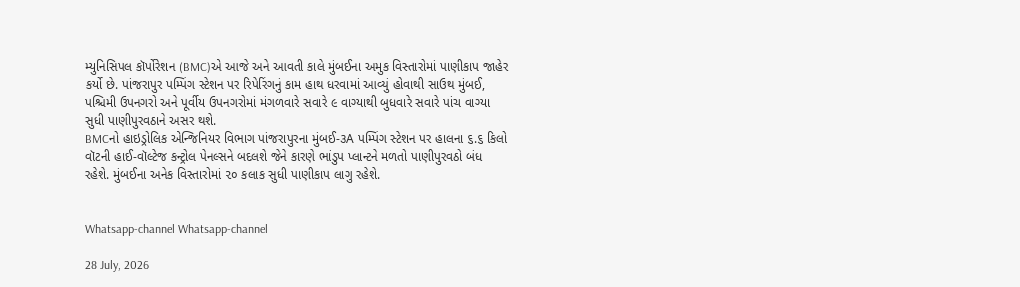મ્યુનિસિપલ કૉર્પોરેશન (BMC)એ આજે અને આવતી કાલે મુંબઈના અમુક વિસ્તારોમાં પાણીકાપ જાહેર કર્યો છે. પાંજરાપુર પમ્પિંગ સ્ટેશન પર રિપેરિંગનું કામ હાથ ધરવામાં આવ્યું હોવાથી સાઉથ મુંબઈ, પશ્ચિમી ઉપનગરો અને પૂર્વીય ઉપનગરોમાં મંગળવારે સવારે ૯ વાગ્યાથી બુધવારે સવારે પાંચ વાગ્યા સુધી પાણીપુરવઠાને અસર થશે.
BMCનો હાઇડ્રોલિક એન્જિનિયર વિભાગ પાંજરાપુરના મુંબઈ-૩A પમ્પિંગ સ્ટેશન પર હાલના ૬.૬ કિલો વૉટની હાઈ-વૉલ્ટેજ કન્ટ્રોલ પેનલ્સને બદલશે જેને કારણે ભાંડુપ પ્લાન્ટને મળતો પાણીપુરવઠો બંધ રહેશે. મુંબઈના અનેક વિસ્તારોમાં ૨૦ કલાક સુધી પાણીકાપ લાગુ રહેશે.


Whatsapp-channel Whatsapp-channel

28 July, 2026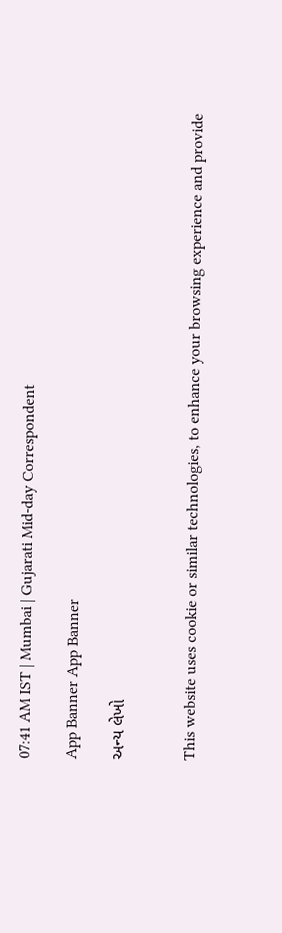07:41 AM IST | Mumbai | Gujarati Mid-day Correspondent

App Banner App Banner

અન્ય લેખો


This website uses cookie or similar technologies, to enhance your browsing experience and provide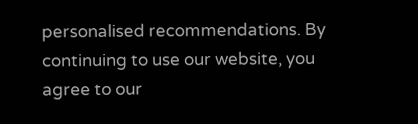personalised recommendations. By continuing to use our website, you agree to our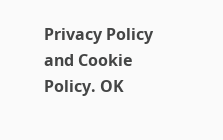Privacy Policy and Cookie Policy. OK